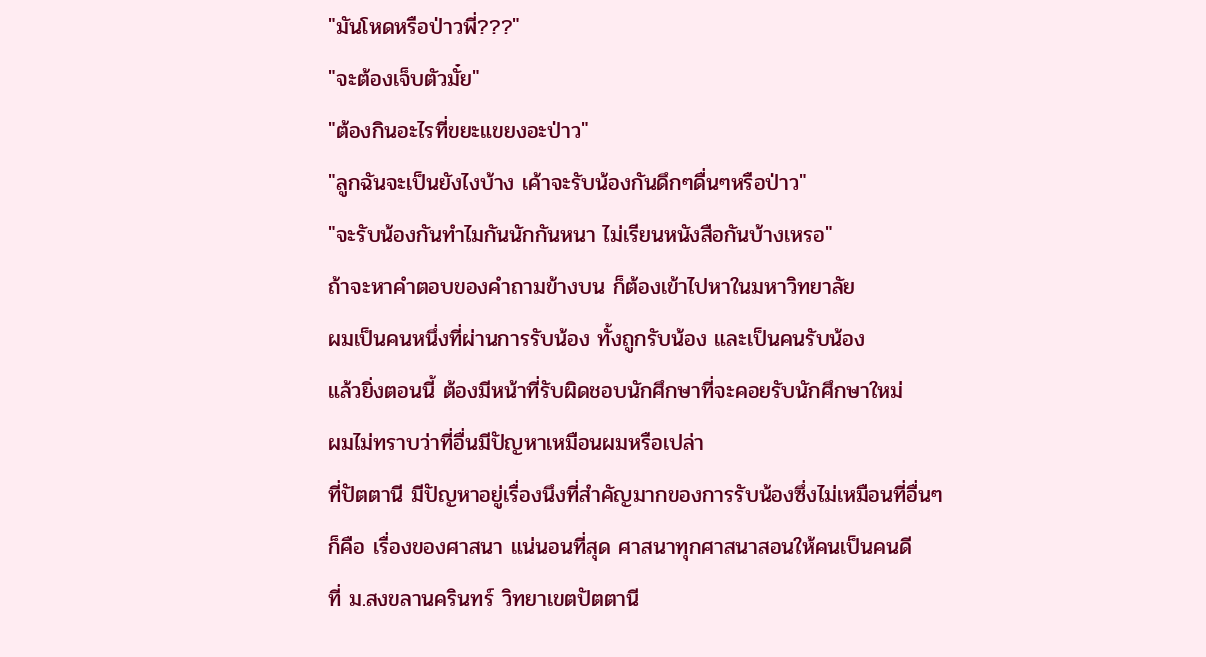"มันโหดหรือป่าวพี่???"
"จะต้องเจ็บตัวมั๋ย"
"ต้องกินอะไรที่ขยะแขยงอะป่าว"
"ลูกฉันจะเป็นยังไงบ้าง เค้าจะรับน้องกันดึกๆดื่นๆหรือป่าว"
"จะรับน้องกันทำไมกันนักกันหนา ไม่เรียนหนังสือกันบ้างเหรอ"
ถ้าจะหาคำตอบของคำถามข้างบน ก็ต้องเข้าไปหาในมหาวิทยาลัย
ผมเป็นคนหนึ่งที่ผ่านการรับน้อง ทั้งถูกรับน้อง และเป็นคนรับน้อง
แล้วยิ่งตอนนี้ ต้องมีหน้าที่รับผิดชอบนักศึกษาที่จะคอยรับนักศึกษาใหม่
ผมไม่ทราบว่าที่อื่นมีปัญหาเหมือนผมหรือเปล่า
ที่ปัตตานี มีปัญหาอยู่เรื่องนึงที่สำคัญมากของการรับน้องซึ่งไม่เหมือนที่อื่นๆ
ก็คือ เรื่องของศาสนา แน่นอนที่สุด ศาสนาทุกศาสนาสอนให้คนเป็นคนดี
ที่ ม.สงขลานครินทร์ วิทยาเขตปัตตานี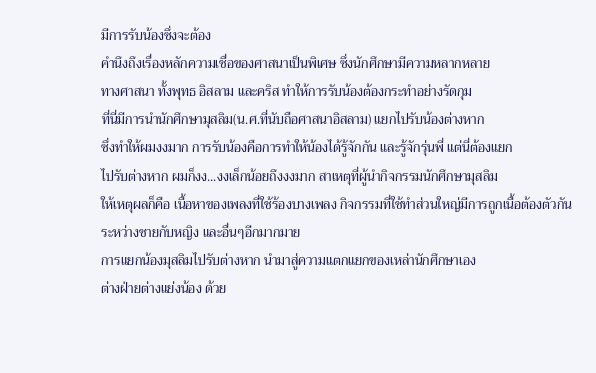มีการรับน้องซึ่งจะต้อง
คำนึงถึงเรื่องหลักความเชื่อของศาสนาเป็นพิเศษ ซึ่งนักศึกษามีความหลากหลาย
ทางศาสนา ทั้งพุทธ อิสลาม และคริส ทำให้การรับน้องต้องกระทำอย่างรัดกุม
ที่นี่มีการนำนักศึกษามุสลิม(น.ศ.ที่นับถือศาสนาอิสลาม) แยกไปรับน้องต่างหาก
ซึ่งทำให้ผมงงมาก การรับน้องคือการทำให้น้องได้รู้จักกัน และรู้จักรุ่นพี่ แต่นี่ต้องแยก
ไปรับต่างหาก ผมก็งง...งงเล็กน้อยถึงงงมาก สาเหตุที่ผู้นำกิจกรรมนักศึกษามุสลิม
ให้เหตุผลก็คือ เนื้อหาของเพลงที่ใช้ร้องบางเพลง กิจกรรมที่ใช้ทำส่วนใหญ่มีการถูกเนื้อต้องตัวกัน
ระหว่างชายกับหญิง และอื่นๆอีกมากมาย
การแยกน้องมุสลิมไปรับต่างหาก นำมาสู่ความแตกแยกของเหล่านักศึกษาเอง
ต่างฝ่ายต่างแย่งน้อง ด้วย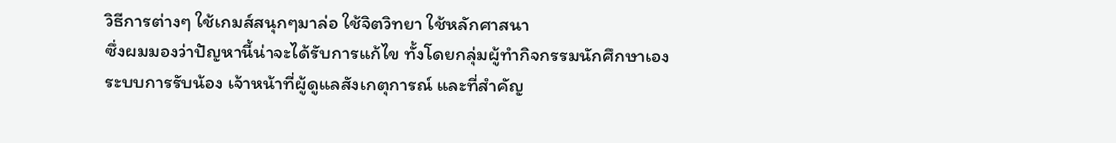วิธีการต่างๆ ใช้เกมส์สนุกๆมาล่อ ใช้จิตวิทยา ใช้หลักศาสนา
ซึ่งผมมองว่าปัญหานี้น่าจะได้รับการแก้ไข ทั้งโดยกลุ่มผู้ทำกิจกรรมนักศึกษาเอง
ระบบการรับน้อง เจ้าหน้าที่ผู้ดูแลสังเกตุการณ์ และที่สำคัญ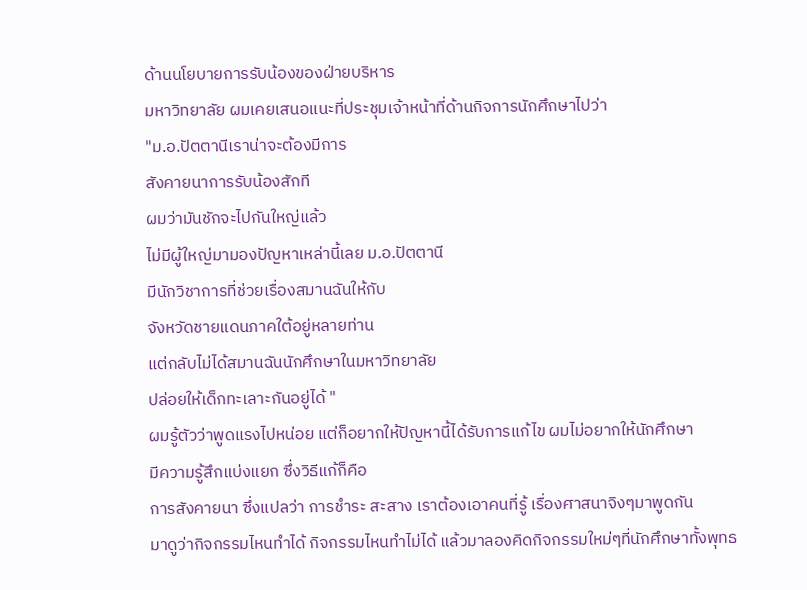ด้านนโยบายการรับน้องของฝ่ายบริหาร
มหาวิทยาลัย ผมเคยเสนอแนะที่ประชุมเจ้าหน้าที่ด้านกิจการนักศึกษาไปว่า
"ม.อ.ปัตตานีเราน่าจะต้องมีการ
สังคายนาการรับน้องสักที
ผมว่ามันชักจะไปกันใหญ่แล้ว
ไม่มีผู้ใหญ่มามองปัญหาเหล่านี้เลย ม.อ.ปัตตานี
มีนักวิชาการที่ช่วยเรื่องสมานฉันให้กับ
จังหวัดชายแดนภาคใต้อยู่หลายท่าน
แต่กลับไม่ได้สมานฉันนักศึกษาในมหาวิทยาลัย
ปล่อยให้เด็กทะเลาะกันอยู่ได้ "
ผมรู้ตัวว่าพูดแรงไปหน่อย แต่ก็อยากให้ปัญหานี้ได้รับการแก้ไข ผมไม่อยากให้นักศึกษา
มีความรู้สึกแบ่งแยก ซึ่งวิธีแก้ก็คือ
การสังคายนา ซึ่งแปลว่า การชำระ สะสาง เราต้องเอาคนที่รู้ เรื่องศาสนาจิงๆมาพูดกัน
มาดูว่ากิจกรรมไหนทำได้ กิจกรรมไหนทำไม่ได้ แล้วมาลองคิดกิจกรรมใหม่ๆที่นักศึกษาทั้งพุทธ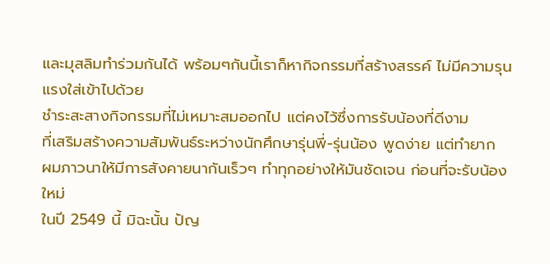และมุสลิมทำร่วมกันได้ พร้อมๆกันนี้เราก็หากิจกรรมที่สร้างสรรค์ ไม่มีความรุนแรงใส่เข้าไปด้วย
ชำระสะสางกิจกรรมที่ไม่เหมาะสมออกไป แต่คงไว้ซึ่งการรับน้องที่ดีงาม
ที่เสริมสร้างความสัมพันธ์ระหว่างนักศึกษารุ่นพี่-รุ่นน้อง พูดง่าย แต่ทำยาก
ผมภาวนาให้มีการสังคายนากันเร็วๆ ทำทุกอย่างให้มันชัดเจน ก่อนที่จะรับน้องใหม่
ในปี 2549 นี้ มิฉะนั้น ปัญ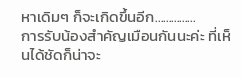หาเดิมๆ ก็จะเกิดขึ้นอีก...............
การรับน้องสำคัญเมือนกันนะค่ะ ที่เห็นได้ชัดก็น่าจะ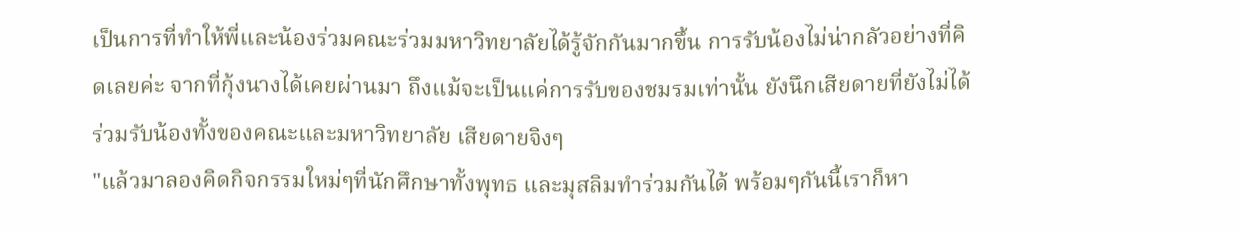เป็นการที่ทำให้พี่และน้องร่วมคณะร่วมมหาวิทยาลัยได้รู้จักกันมากขึ้น การรับน้องไม่น่ากลัวอย่างที่คิดเลยค่ะ จากที่กุ้งนางได้เคยผ่านมา ถึงแม้จะเป็นแค่การรับของชมรมเท่านั้น ยังนึกเสียดายที่ยังไม่ได้ร่วมรับน้องทั้งของคณะและมหาวิทยาลัย เสียดายจิงๆ
"แล้วมาลองคิดกิจกรรมใหม่ๆที่นักศึกษาทั้งพุทธ และมุสลิมทำร่วมกันได้ พร้อมๆกันนี้เราก็หา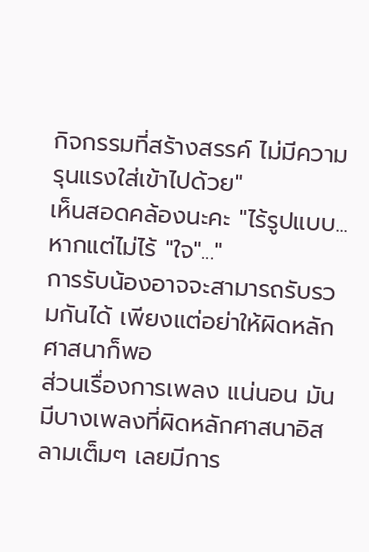กิจกรรมที่สร้างสรรค์ ไม่มีความรุนแรงใส่เข้าไปด้วย"
เห็นสอดคล้องนะคะ "ไร้รูปแบบ...หากแต่ไม่ไร้ "ใจ"..."
การรับน้องอาจจะสามารถรับรวมกันได้ เพียงแต่อย่าให้ผิดหลักศาสนาก็พอ
ส่วนเรื่องการเพลง แน่นอน มันมีบางเพลงที่ผิดหลักศาสนาอิสลามเต็มๆ เลยมีการ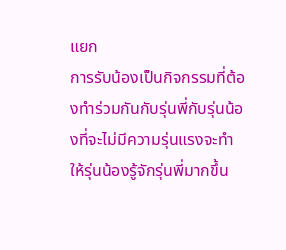แยก
การรับน้องเป็นกิจกรรมที่ต้องทำร่วมกันกับรุ่นพี่กับรุ่นน้องที่จะไม่มีความรุ่นแรงจะทำให้รุ่นน้องรู้จักรุ่นพี่มากขึ้น